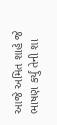આજે અમિત શાહે જે ભાષણ કર્યું તેની શા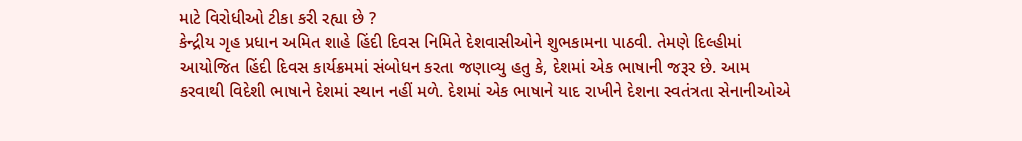માટે વિરોધીઓ ટીકા કરી રહ્યા છે ?
કેન્દ્રીય ગૃહ પ્રધાન અમિત શાહે હિંદી દિવસ નિમિતે દેશવાસીઓને શુભકામના પાઠવી. તેમણે દિલ્હીમાં આયોજિત હિંદી દિવસ કાર્યક્રમમાં સંબોધન કરતા જણાવ્યુ હતુ કે, દેશમાં એક ભાષાની જરૂર છે. આમ કરવાથી વિદેશી ભાષાને દેશમાં સ્થાન નહીં મળે. દેશમાં એક ભાષાને યાદ રાખીને દેશના સ્વતંત્રતા સેનાનીઓએ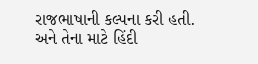રાજભાષાની કલ્પના કરી હતી. અને તેના માટે હિંદી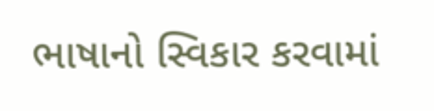ભાષાનો સ્વિકાર કરવામાં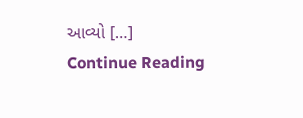આવ્યો […]
Continue Reading